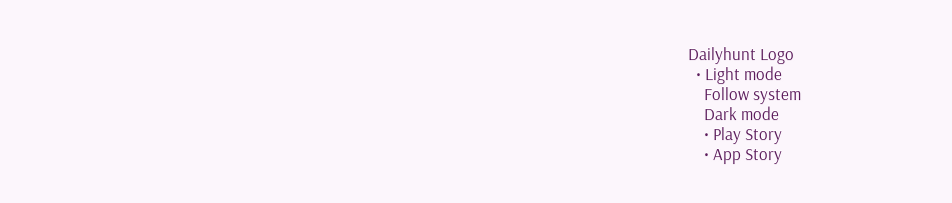Dailyhunt Logo
  • Light mode
    Follow system
    Dark mode
    • Play Story
    • App Story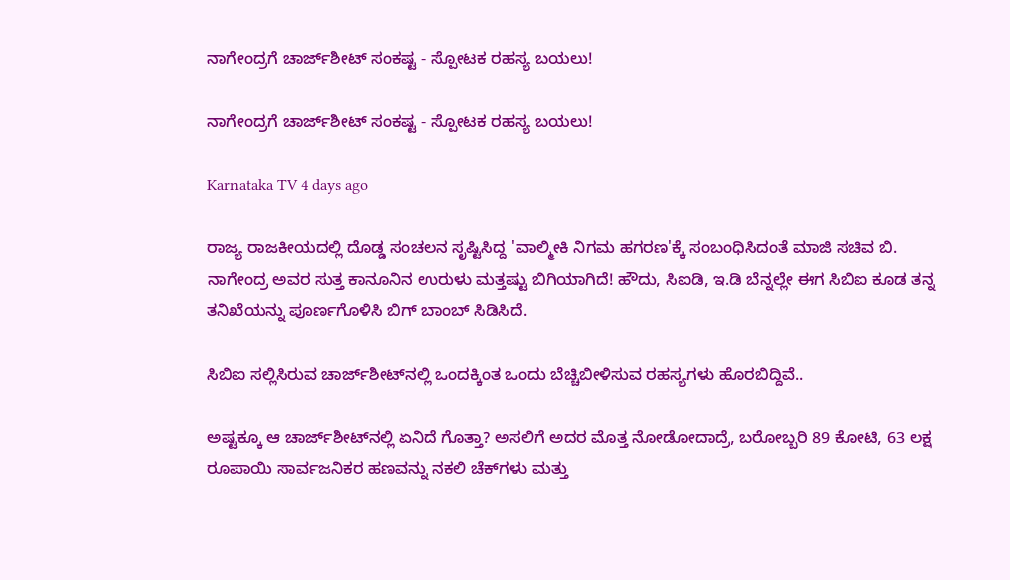ನಾಗೇಂದ್ರಗೆ ಚಾರ್ಜ್‌ಶೀಟ್‌ ಸಂಕಷ್ಟ - ಸ್ಪೋಟಕ ರಹಸ್ಯ ಬಯಲು!

ನಾಗೇಂದ್ರಗೆ ಚಾರ್ಜ್‌ಶೀಟ್‌ ಸಂಕಷ್ಟ - ಸ್ಪೋಟಕ ರಹಸ್ಯ ಬಯಲು!

Karnataka TV 4 days ago

ರಾಜ್ಯ ರಾಜಕೀಯದಲ್ಲಿ ದೊಡ್ಡ ಸಂಚಲನ ಸೃಷ್ಟಿಸಿದ್ದ 'ವಾಲ್ಮೀಕಿ ನಿಗಮ ಹಗರಣ'ಕ್ಕೆ ಸಂಬಂಧಿಸಿದಂತೆ ಮಾಜಿ ಸಚಿವ ಬಿ. ನಾಗೇಂದ್ರ ಅವರ ಸುತ್ತ ಕಾನೂನಿನ ಉರುಳು ಮತ್ತಷ್ಟು ಬಿಗಿಯಾಗಿದೆ! ಹೌದು, ಸಿಐಡಿ, ಇ.ಡಿ ಬೆನ್ನಲ್ಲೇ ಈಗ ಸಿಬಿಐ ಕೂಡ ತನ್ನ ತನಿಖೆಯನ್ನು ಪೂರ್ಣಗೊಳಿಸಿ ಬಿಗ್ ಬಾಂಬ್ ಸಿಡಿಸಿದೆ.

ಸಿಬಿಐ ಸಲ್ಲಿಸಿರುವ ಚಾರ್ಜ್‌ಶೀಟ್‌ನಲ್ಲಿ ಒಂದಕ್ಕಿಂತ ಒಂದು ಬೆಚ್ಚಿಬೀಳಿಸುವ ರಹಸ್ಯಗಳು ಹೊರಬಿದ್ದಿವೆ..

ಅಷ್ಟಕ್ಕೂ ಆ ಚಾರ್ಜ್‌ಶೀಟ್‌ನಲ್ಲಿ ಏನಿದೆ ಗೊತ್ತಾ? ಅಸಲಿಗೆ ಅದರ ಮೊತ್ತ ನೋಡೋದಾದ್ರೆ, ಬರೋಬ್ಬರಿ 89 ಕೋಟಿ, 63 ಲಕ್ಷ ರೂಪಾಯಿ ಸಾರ್ವಜನಿಕರ ಹಣವನ್ನು ನಕಲಿ ಚೆಕ್‌ಗಳು ಮತ್ತು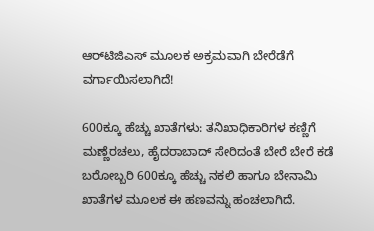ಆರ್‌ಟಿಜಿಎಸ್ ಮೂಲಕ ಅಕ್ರಮವಾಗಿ ಬೇರೆಡೆಗೆ ವರ್ಗಾಯಿಸಲಾಗಿದೆ!

600ಕ್ಕೂ ಹೆಚ್ಚು ಖಾತೆಗಳು: ತನಿಖಾಧಿಕಾರಿಗಳ ಕಣ್ಣಿಗೆ ಮಣ್ಣೆರಚಲು, ಹೈದರಾಬಾದ್ ಸೇರಿದಂತೆ ಬೇರೆ ಬೇರೆ ಕಡೆ ಬರೋಬ್ಬರಿ 600ಕ್ಕೂ ಹೆಚ್ಚು ನಕಲಿ ಹಾಗೂ ಬೇನಾಮಿ ಖಾತೆಗಳ ಮೂಲಕ ಈ ಹಣವನ್ನು ಹಂಚಲಾಗಿದೆ.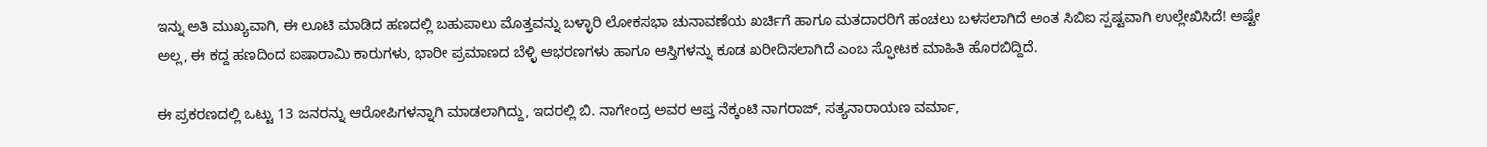ಇನ್ನು ಅತಿ ಮುಖ್ಯವಾಗಿ, ಈ ಲೂಟಿ ಮಾಡಿದ ಹಣದಲ್ಲಿ ಬಹುಪಾಲು ಮೊತ್ತವನ್ನು ಬಳ್ಳಾರಿ ಲೋಕಸಭಾ ಚುನಾವಣೆಯ ಖರ್ಚಿಗೆ ಹಾಗೂ ಮತದಾರರಿಗೆ ಹಂಚಲು ಬಳಸಲಾಗಿದೆ ಅಂತ ಸಿಬಿಐ ಸ್ಪಷ್ಟವಾಗಿ ಉಲ್ಲೇಖಿಸಿದೆ! ಅಷ್ಟೇ ಅಲ್ಲ, ಈ ಕದ್ದ ಹಣದಿಂದ ಐಷಾರಾಮಿ ಕಾರುಗಳು, ಭಾರೀ ಪ್ರಮಾಣದ ಬೆಳ್ಳಿ ಆಭರಣಗಳು ಹಾಗೂ ಆಸ್ತಿಗಳನ್ನು ಕೂಡ ಖರೀದಿಸಲಾಗಿದೆ ಎಂಬ ಸ್ಫೋಟಕ ಮಾಹಿತಿ ಹೊರಬಿದ್ದಿದೆ.

ಈ ಪ್ರಕರಣದಲ್ಲಿ ಒಟ್ಟು 13 ಜನರನ್ನು ಆರೋಪಿಗಳನ್ನಾಗಿ ಮಾಡಲಾಗಿದ್ದು, ಇದರಲ್ಲಿ ಬಿ. ನಾಗೇಂದ್ರ ಅವರ ಆಪ್ತ ನೆಕ್ಕಂಟಿ ನಾಗರಾಜ್, ಸತ್ಯನಾರಾಯಣ ವರ್ಮಾ,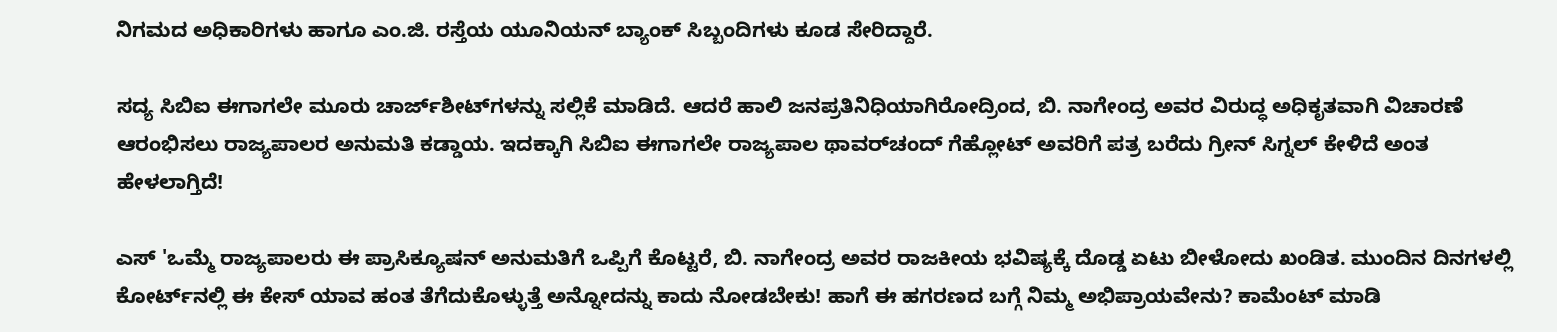ನಿಗಮದ ಅಧಿಕಾರಿಗಳು ಹಾಗೂ ಎಂ.ಜಿ. ರಸ್ತೆಯ ಯೂನಿಯನ್ ಬ್ಯಾಂಕ್ ಸಿಬ್ಬಂದಿಗಳು ಕೂಡ ಸೇರಿದ್ದಾರೆ.

ಸದ್ಯ ಸಿಬಿಐ ಈಗಾಗಲೇ ಮೂರು ಚಾರ್ಜ್‌ಶೀಟ್‌ಗಳನ್ನು ಸಲ್ಲಿಕೆ ಮಾಡಿದೆ. ಆದರೆ ಹಾಲಿ ಜನಪ್ರತಿನಿಧಿಯಾಗಿರೋದ್ರಿಂದ, ಬಿ. ನಾಗೇಂದ್ರ ಅವರ ವಿರುದ್ಧ ಅಧಿಕೃತವಾಗಿ ವಿಚಾರಣೆ ಆರಂಭಿಸಲು ರಾಜ್ಯಪಾಲರ ಅನುಮತಿ ಕಡ್ಡಾಯ. ಇದಕ್ಕಾಗಿ ಸಿಬಿಐ ಈಗಾಗಲೇ ರಾಜ್ಯಪಾಲ ಥಾವರ್‌ಚಂದ್ ಗೆಹ್ಲೋಟ್ ಅವರಿಗೆ ಪತ್ರ ಬರೆದು ಗ್ರೀನ್ ಸಿಗ್ನಲ್ ಕೇಳಿದೆ ಅಂತ ಹೇಳಲಾಗ್ತಿದೆ!

ಎಸ್ 'ಒಮ್ಮೆ ರಾಜ್ಯಪಾಲರು ಈ ಪ್ರಾಸಿಕ್ಯೂಷನ್ ಅನುಮತಿಗೆ ಒಪ್ಪಿಗೆ ಕೊಟ್ಟರೆ, ಬಿ. ನಾಗೇಂದ್ರ ಅವರ ರಾಜಕೀಯ ಭವಿಷ್ಯಕ್ಕೆ ದೊಡ್ಡ ಏಟು ಬೀಳೋದು ಖಂಡಿತ. ಮುಂದಿನ ದಿನಗಳಲ್ಲಿ ಕೋರ್ಟ್‌ನಲ್ಲಿ ಈ ಕೇಸ್ ಯಾವ ಹಂತ ತೆಗೆದುಕೊಳ್ಳುತ್ತೆ ಅನ್ನೋದನ್ನು ಕಾದು ನೋಡಬೇಕು! ಹಾಗೆ ಈ ಹಗರಣದ ಬಗ್ಗೆ ನಿಮ್ಮ ಅಭಿಪ್ರಾಯವೇನು? ಕಾಮೆಂಟ್ ಮಾಡಿ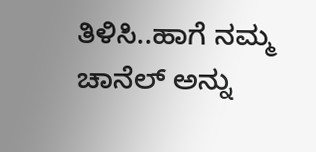ತಿಳಿಸಿ..ಹಾಗೆ ನಮ್ಮ ಚಾನೆಲ್ ಅನ್ನು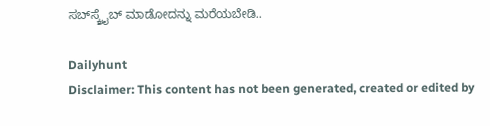ಸಬ್‌ಸ್ಕ್ರೈಬ್ ಮಾಡೋದನ್ನು ಮರೆಯಬೇಡಿ..

Dailyhunt
Disclaimer: This content has not been generated, created or edited by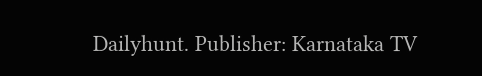Dailyhunt. Publisher: Karnataka TV